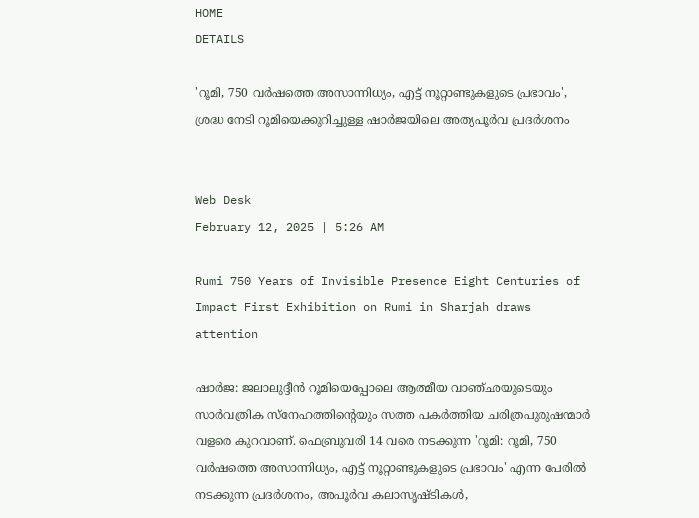HOME
DETAILS

'റൂമി, 750 വര്‍ഷത്തെ അസാന്നിധ്യം, എട്ട് നൂറ്റാണ്ടുകളുടെ പ്രഭാവം', ശ്രദ്ധ നേടി റൂമിയെക്കുറിച്ചുള്ള ഷാര്‍ജയിലെ അത്യപൂര്‍വ പ്രദര്‍ശനം


Web Desk
February 12, 2025 | 5:26 AM

Rumi 750 Years of Invisible Presence Eight Centuries of Impact First Exhibition on Rumi in Sharjah draws attention

ഷാര്‍ജ: ജലാലുദ്ദീന്‍ റൂമിയെപ്പോലെ ആത്മീയ വാഞ്ഛയുടെയും സാര്‍വത്രിക സ്‌നേഹത്തിന്റെയും സത്ത പകര്‍ത്തിയ ചരിത്രപുരുഷന്മാര്‍ വളരെ കുറവാണ്. ഫെബ്രുവരി 14 വരെ നടക്കുന്ന 'റൂമി: റൂമി, 750 വര്‍ഷത്തെ അസാന്നിധ്യം, എട്ട് നൂറ്റാണ്ടുകളുടെ പ്രഭാവം' എന്ന പേരില്‍ നടക്കുന്ന പ്രദര്‍ശനം, അപൂര്‍വ കലാസൃഷ്ടികള്‍,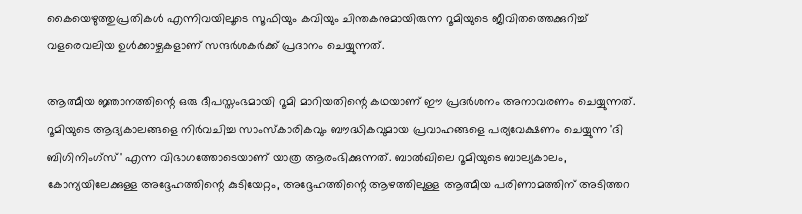കൈയെഴുത്തുപ്രതികള്‍ എന്നിവയിലൂടെ സൂഫിയും കവിയും ചിന്തകനുമായിരുന്ന റൂമിയുടെ ജീവിതത്തെക്കുറിച്ച് വളരെവലിയ ഉള്‍ക്കാഴ്ചകളാണ് സന്ദര്‍ശകര്‍ക്ക് പ്രദാനം ചെയ്യുന്നത്.

ആത്മീയ ജ്ഞാനത്തിന്റെ ഒരു ദീപസ്തംഭമായി റൂമി മാറിയതിന്റെ കഥയാണ് ഈ പ്രദര്‍ശനം അനാവരണം ചെയ്യുന്നത്. റൂമിയുടെ ആദ്യകാലങ്ങളെ നിര്‍വചിച്ച സാംസ്‌കാരികവും ബൗദ്ധികവുമായ പ്രവാഹങ്ങളെ പര്യവേക്ഷണം ചെയ്യുന്ന 'ദി ബിഗിനിംഗ്‌സ്' എന്ന വിഭാഗത്തോടെയാണ് യാത്ര ആരംഭിക്കുന്നത്. ബാല്‍ഖിലെ റൂമിയുടെ ബാല്യകാലം, കോന്യയിലേക്കുള്ള അദ്ദേഹത്തിന്റെ കുടിയേറ്റം, അദ്ദേഹത്തിന്റെ ആഴത്തിലുള്ള ആത്മീയ പരിണാമത്തിന് അടിത്തറ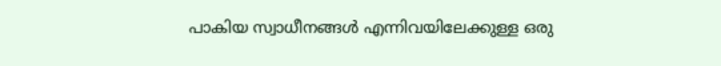പാകിയ സ്വാധീനങ്ങള്‍ എന്നിവയിലേക്കുള്ള ഒരു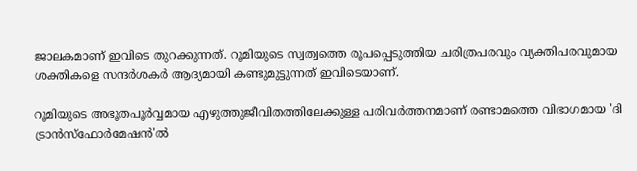ജാലകമാണ് ഇവിടെ തുറക്കുന്നത്. റൂമിയുടെ സ്വത്വത്തെ രൂപപ്പെടുത്തിയ ചരിത്രപരവും വ്യക്തിപരവുമായ ശക്തികളെ സന്ദര്‍ശകര്‍ ആദ്യമായി കണ്ടുമുട്ടുന്നത് ഇവിടെയാണ്.

റൂമിയുടെ അഭൂതപൂര്‍വ്വമായ എഴുത്തുജീവിതത്തിലേക്കുള്ള പരിവര്‍ത്തനമാണ് രണ്ടാമത്തെ വിഭാഗമായ 'ദി ട്രാന്‍സ്‌ഫോര്‍മേഷന്‍'ല്‍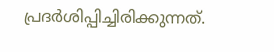പ്രദര്‍ശിപ്പിച്ചിരിക്കുന്നത്.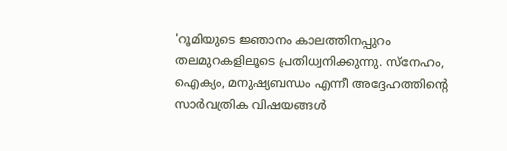'റൂമിയുടെ ജ്ഞാനം കാലത്തിനപ്പുറം തലമുറകളിലൂടെ പ്രതിധ്വനിക്കുന്നു. സ്‌നേഹം, ഐക്യം, മനുഷ്യബന്ധം എന്നീ അദ്ദേഹത്തിന്റെ സാര്‍വത്രിക വിഷയങ്ങള്‍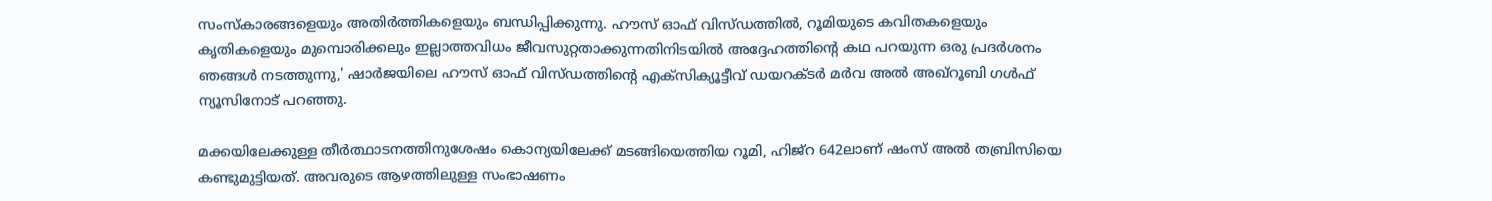സംസ്‌കാരങ്ങളെയും അതിര്‍ത്തികളെയും ബന്ധിപ്പിക്കുന്നു. ഹൗസ് ഓഫ് വിസ്ഡത്തില്‍, റൂമിയുടെ കവിതകളെയും കൃതികളെയും മുമ്പൊരിക്കലും ഇല്ലാത്തവിധം ജീവസുറ്റതാക്കുന്നതിനിടയില്‍ അദ്ദേഹത്തിന്റെ കഥ പറയുന്ന ഒരു പ്രദര്‍ശനം ഞങ്ങള്‍ നടത്തുന്നു,' ഷാര്‍ജയിലെ ഹൗസ് ഓഫ് വിസ്ഡത്തിന്റെ എക്‌സിക്യൂട്ടീവ് ഡയറക്ടര്‍ മര്‍വ അല്‍ അഖ്‌റൂബി ഗള്‍ഫ് ന്യൂസിനോട് പറഞ്ഞു.

മക്കയിലേക്കുള്ള തീര്‍ത്ഥാടനത്തിനുശേഷം കൊന്യയിലേക്ക് മടങ്ങിയെത്തിയ റൂമി, ഹിജ്‌റ 642ലാണ് ഷംസ് അല്‍ തബ്രിസിയെ കണ്ടുമുട്ടിയത്. അവരുടെ ആഴത്തിലുള്ള സംഭാഷണം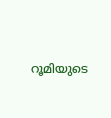റൂമിയുടെ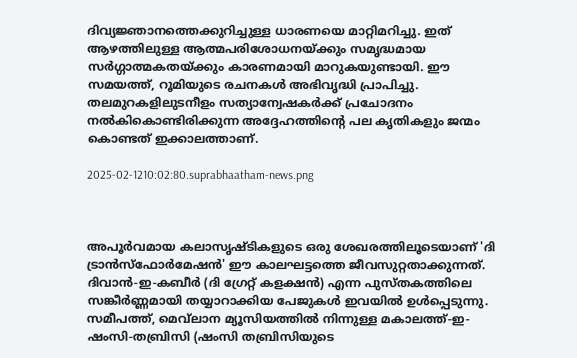ദിവ്യജ്ഞാനത്തെക്കുറിച്ചുള്ള ധാരണയെ മാറ്റിമറിച്ചു. ഇത് ആഴത്തിലുള്ള ആത്മപരിശോധനയ്ക്കും സമൃദ്ധമായ സര്‍ഗ്ഗാത്മകതയ്ക്കും കാരണമായി മാറുകയുണ്ടായി. ഈ സമയത്ത്, റൂമിയുടെ രചനകള്‍ അഭിവൃദ്ധി പ്രാപിച്ചു. തലമുറകളിലുടനീളം സത്യാന്വേഷകര്‍ക്ക് പ്രചോദനം നല്‍കികൊണ്ടിരിക്കുന്ന അദ്ദേഹത്തിന്റെ പല കൃതികളും ജന്മം കൊണ്ടത് ഇക്കാലത്താണ്.

2025-02-1210:02:80.suprabhaatham-news.png



അപൂര്‍വമായ കലാസൃഷ്ടികളുടെ ഒരു ശേഖരത്തിലൂടെയാണ് 'ദി ട്രാന്‍സ്‌ഫോര്‍മേഷന്‍' ഈ കാലഘട്ടത്തെ ജീവസുറ്റതാക്കുന്നത്. ദിവാന്‍-ഇ-കബീര്‍ (ദി ഗ്രേറ്റ് കളക്ഷന്‍) എന്ന പുസ്തകത്തിലെ സങ്കീര്‍ണ്ണമായി തയ്യാറാക്കിയ പേജുകള്‍ ഇവയില്‍ ഉള്‍പ്പെടുന്നു. സമീപത്ത്, മെവ്‌ലാന മ്യൂസിയത്തില്‍ നിന്നുള്ള മകാലത്ത്-ഇ-ഷംസി-തബ്രിസി (ഷംസി തബ്രിസിയുടെ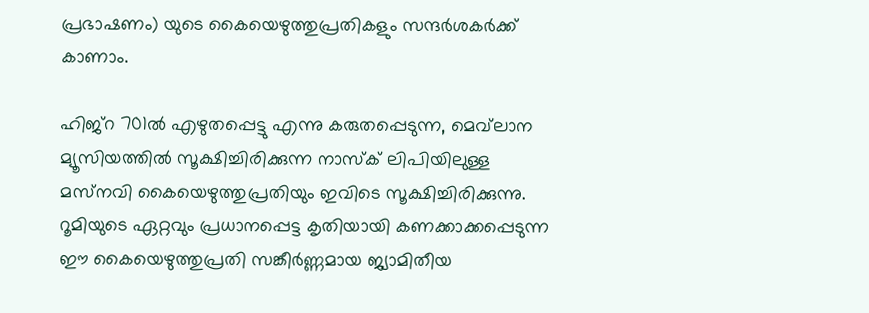പ്രഭാഷണം) യുടെ കൈയെഴുത്തുപ്രതികളും സന്ദര്‍ശകര്‍ക്ക് കാണാം.

ഹിജ്‌റ 701ല്‍ എഴുതപ്പെട്ടു എന്നു കരുതപ്പെടുന്ന, മെവ്‌ലാന മ്യൂസിയത്തില്‍ സൂക്ഷിച്ചിരിക്കുന്ന നാസ്‌ക് ലിപിയിലുള്ള മസ്‌നവി കൈയെഴുത്തുപ്രതിയും ഇവിടെ സൂക്ഷിച്ചിരിക്കുന്നു. റൂമിയുടെ ഏറ്റവും പ്രധാനപ്പെട്ട കൃതിയായി കണക്കാക്കപ്പെടുന്ന ഈ കൈയെഴുത്തുപ്രതി സങ്കീര്‍ണ്ണമായ ജ്യാമിതീയ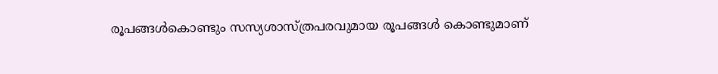രൂപങ്ങള്‍കൊണ്ടും സസ്യശാസ്ത്രപരവുമായ രൂപങ്ങള്‍ കൊണ്ടുമാണ്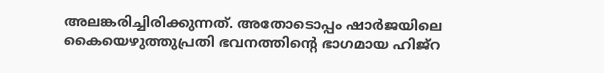അലങ്കരിച്ചിരിക്കുന്നത്. അതോടൊപ്പം ഷാര്‍ജയിലെ കൈയെഴുത്തുപ്രതി ഭവനത്തിന്റെ ഭാഗമായ ഹിജ്‌റ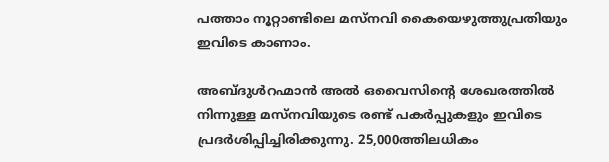പത്താം നൂറ്റാണ്ടിലെ മസ്‌നവി കൈയെഴുത്തുപ്രതിയും ഇവിടെ കാണാം.

അബ്ദുള്‍റഹ്മാന്‍ അല്‍ ഒവൈസിന്റെ ശേഖരത്തില്‍ നിന്നുള്ള മസ്‌നവിയുടെ രണ്ട് പകര്‍പ്പുകളും ഇവിടെ പ്രദര്‍ശിപ്പിച്ചിരിക്കുന്നു. 25,000ത്തിലധികം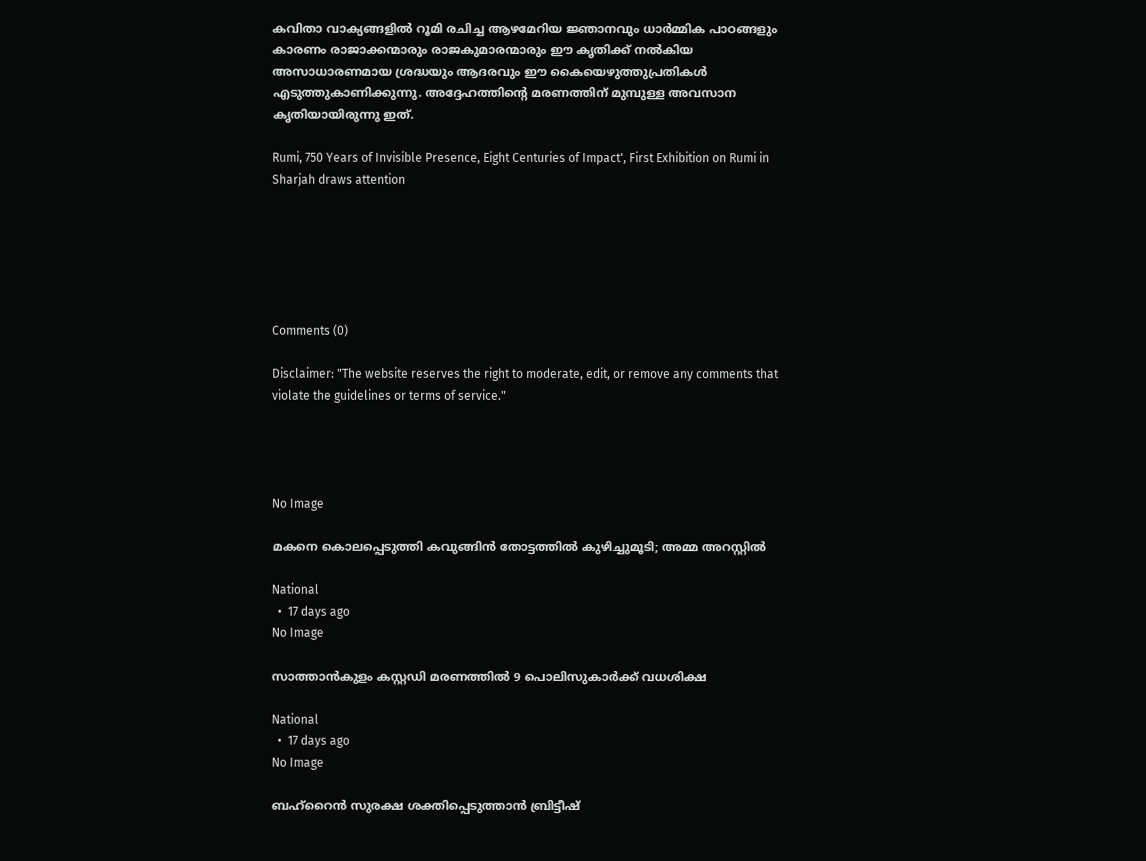കവിതാ വാക്യങ്ങളില്‍ റൂമി രചിച്ച ആഴമേറിയ ജ്ഞാനവും ധാര്‍മ്മിക പാഠങ്ങളും കാരണം രാജാക്കന്മാരും രാജകുമാരന്മാരും ഈ കൃതിക്ക് നല്‍കിയ അസാധാരണമായ ശ്രദ്ധയും ആദരവും ഈ കൈയെഴുത്തുപ്രതികള്‍ എടുത്തുകാണിക്കുന്നു. അദ്ദേഹത്തിന്റെ മരണത്തിന് മുമ്പുള്ള അവസാന കൃതിയായിരുന്നു ഇത്.

Rumi, 750 Years of Invisible Presence, Eight Centuries of Impact', First Exhibition on Rumi in Sharjah draws attention






Comments (0)

Disclaimer: "The website reserves the right to moderate, edit, or remove any comments that violate the guidelines or terms of service."




No Image

മകനെ കൊലപ്പെടുത്തി കവുങ്ങിൻ തോട്ടത്തിൽ കുഴിച്ചുമൂടി; അമ്മ അറസ്റ്റിൽ

National
  •  17 days ago
No Image

സാത്താന്‍കുളം കസ്റ്റഡി മരണത്തില്‍ 9 പൊലിസുകാര്‍ക്ക് വധശിക്ഷ

National
  •  17 days ago
No Image

ബഹ്‌റൈന്‍ സുരക്ഷ ശക്തിപ്പെടുത്താന്‍ ബ്രിട്ടീഷ്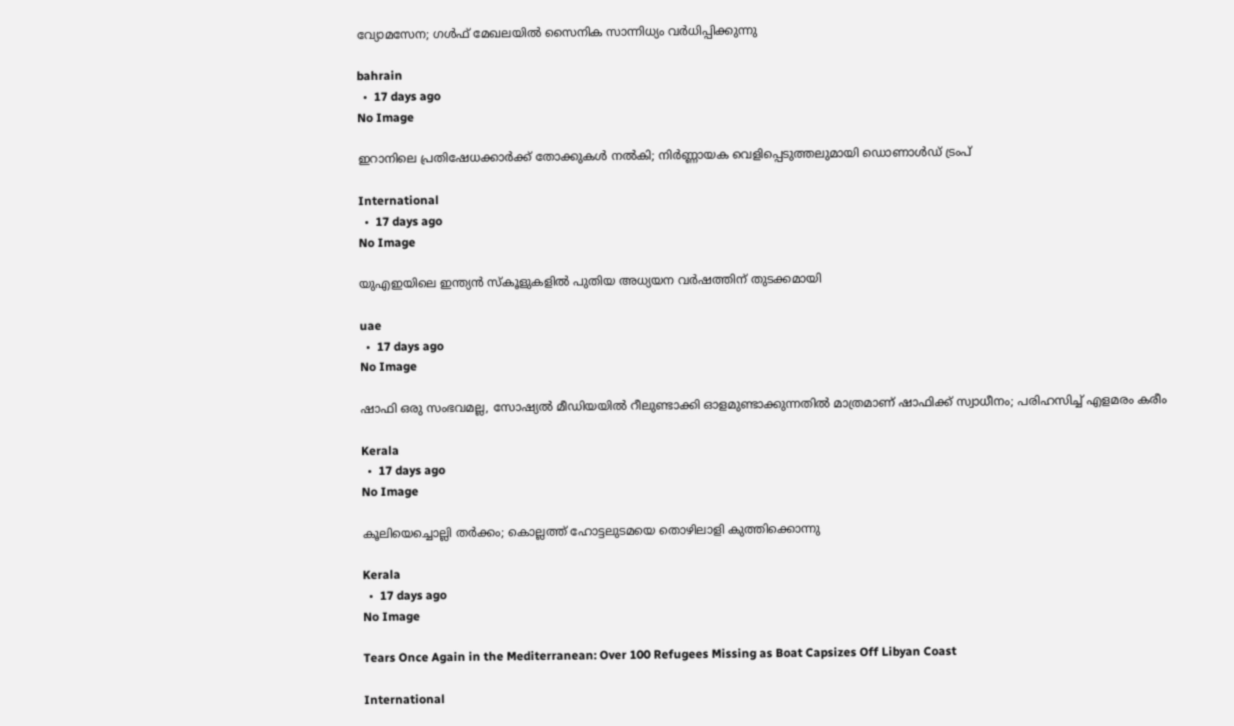വ്യോമസേന; ഗള്‍ഫ് മേഖലയില്‍ സൈനിക സാന്നിധ്യം വര്‍ധിപ്പിക്കുന്നു

bahrain
  •  17 days ago
No Image

ഇറാനിലെ പ്രതിഷേധക്കാർക്ക് തോക്കുകൾ നൽകി; നിർണ്ണായക വെളിപ്പെടുത്തലുമായി ഡൊണാൾഡ് ട്രംപ്

International
  •  17 days ago
No Image

യുഎഇയിലെ ഇന്ത്യൻ സ്കൂളുകളിൽ പുതിയ അധ്യയന വർഷത്തിന് തുടക്കമായി

uae
  •  17 days ago
No Image

ഷാഫി ഒരു സംഭവമല്ല, സോഷ്യല്‍ മീഡിയയില്‍ റീലുണ്ടാക്കി ഓളമുണ്ടാക്കുന്നതില്‍ മാത്രമാണ് ഷാഫിക്ക് സ്വാധീനം; പരിഹസിച്ച് എളമരം കരീം

Kerala
  •  17 days ago
No Image

കൂലിയെച്ചൊല്ലി തര്‍ക്കം; കൊല്ലത്ത് ഹോട്ടലുടമയെ തൊഴിലാളി കുത്തിക്കൊന്നു

Kerala
  •  17 days ago
No Image

Tears Once Again in the Mediterranean: Over 100 Refugees Missing as Boat Capsizes Off Libyan Coast

International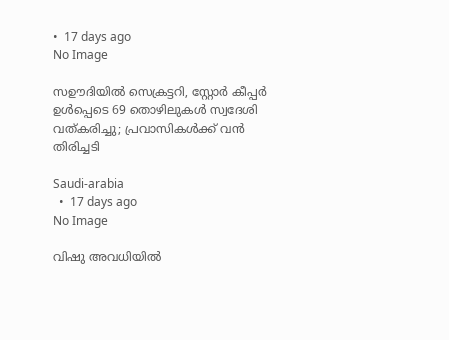•  17 days ago
No Image

സഊദിയിൽ സെക്രട്ടറി, സ്റ്റോർ കീപ്പർ ഉൾപ്പെടെ 69 തൊഴിലുകൾ സ്വദേശി വത്കരിച്ചു; പ്രവാസികൾക്ക് വൻ തിരിച്ചടി

Saudi-arabia
  •  17 days ago
No Image

വിഷു അവധിയിൽ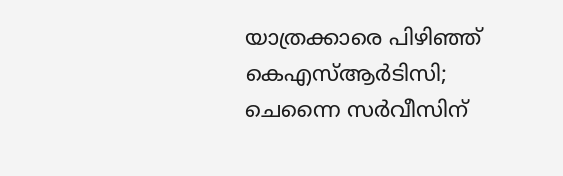യാത്രക്കാരെ പിഴിഞ്ഞ് കെഎസ്ആർടിസി; ചെന്നൈ സർവീസിന്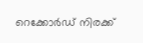റെക്കോർഡ് നിരക്ക്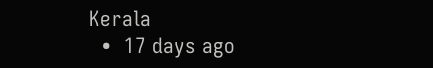Kerala
  •  17 days ago